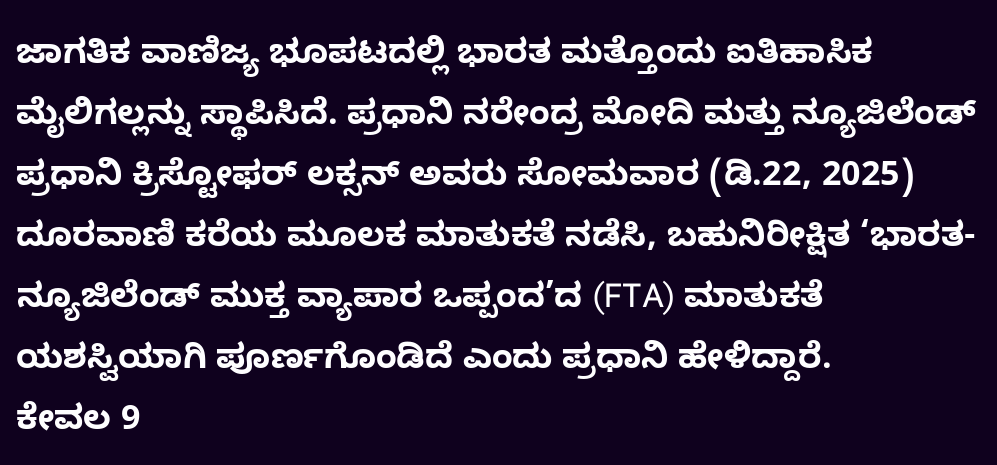ಜಾಗತಿಕ ವಾಣಿಜ್ಯ ಭೂಪಟದಲ್ಲಿ ಭಾರತ ಮತ್ತೊಂದು ಐತಿಹಾಸಿಕ ಮೈಲಿಗಲ್ಲನ್ನು ಸ್ಥಾಪಿಸಿದೆ. ಪ್ರಧಾನಿ ನರೇಂದ್ರ ಮೋದಿ ಮತ್ತು ನ್ಯೂಜಿಲೆಂಡ್ ಪ್ರಧಾನಿ ಕ್ರಿಸ್ಟೋಫರ್ ಲಕ್ಸನ್ ಅವರು ಸೋಮವಾರ (ಡಿ.22, 2025) ದೂರವಾಣಿ ಕರೆಯ ಮೂಲಕ ಮಾತುಕತೆ ನಡೆಸಿ, ಬಹುನಿರೀಕ್ಷಿತ ‘ಭಾರತ-ನ್ಯೂಜಿಲೆಂಡ್ ಮುಕ್ತ ವ್ಯಾಪಾರ ಒಪ್ಪಂದ’ದ (FTA) ಮಾತುಕತೆ ಯಶಸ್ವಿಯಾಗಿ ಪೂರ್ಣಗೊಂಡಿದೆ ಎಂದು ಪ್ರಧಾನಿ ಹೇಳಿದ್ದಾರೆ.
ಕೇವಲ 9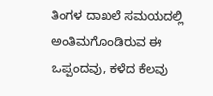ತಿಂಗಳ ದಾಖಲೆ ಸಮಯದಲ್ಲಿ ಅಂತಿಮಗೊಂಡಿರುವ ಈ ಒಪ್ಪಂದವು, ಕಳೆದ ಕೆಲವು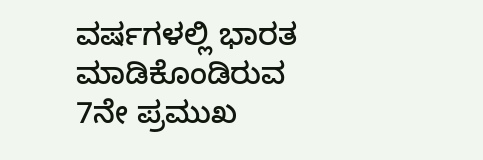ವರ್ಷಗಳಲ್ಲಿ ಭಾರತ ಮಾಡಿಕೊಂಡಿರುವ 7ನೇ ಪ್ರಮುಖ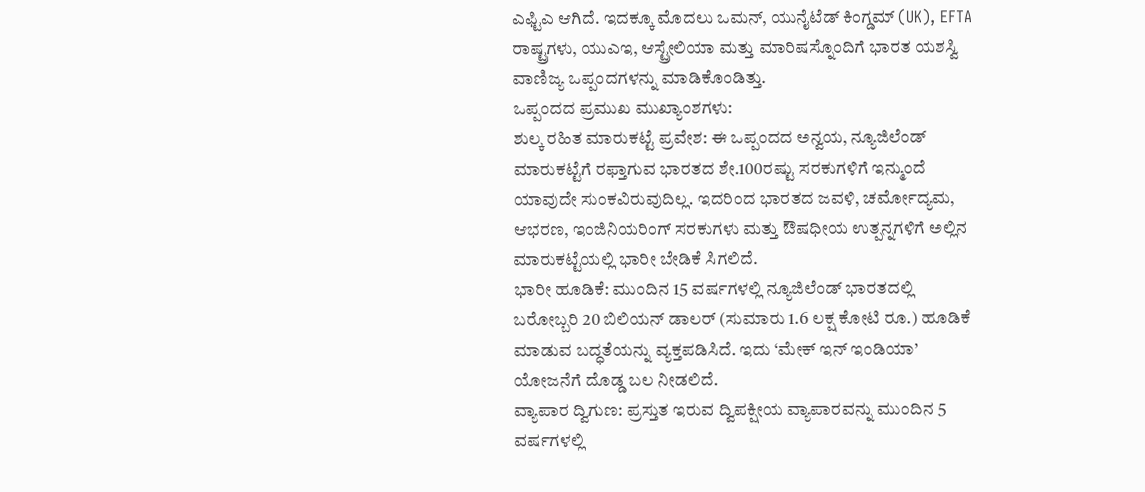ಎಫ್ಟಿಎ ಆಗಿದೆ. ಇದಕ್ಕೂ ಮೊದಲು ಒಮನ್, ಯುನೈಟೆಡ್ ಕಿಂಗ್ಡಮ್ (UK), EFTA ರಾಷ್ಟ್ರಗಳು, ಯುಎಇ, ಆಸ್ಟ್ರೇಲಿಯಾ ಮತ್ತು ಮಾರಿಷಸ್ನೊಂದಿಗೆ ಭಾರತ ಯಶಸ್ವಿ ವಾಣಿಜ್ಯ ಒಪ್ಪಂದಗಳನ್ನು ಮಾಡಿಕೊಂಡಿತ್ತು.
ಒಪ್ಪಂದದ ಪ್ರಮುಖ ಮುಖ್ಯಾಂಶಗಳು:
ಶುಲ್ಕ ರಹಿತ ಮಾರುಕಟ್ಟೆ ಪ್ರವೇಶ: ಈ ಒಪ್ಪಂದದ ಅನ್ವಯ, ನ್ಯೂಜಿಲೆಂಡ್ ಮಾರುಕಟ್ಟೆಗೆ ರಫ್ತಾಗುವ ಭಾರತದ ಶೇ.100ರಷ್ಟು ಸರಕುಗಳಿಗೆ ಇನ್ಮುಂದೆ ಯಾವುದೇ ಸುಂಕವಿರುವುದಿಲ್ಲ. ಇದರಿಂದ ಭಾರತದ ಜವಳಿ, ಚರ್ಮೋದ್ಯಮ, ಆಭರಣ, ಇಂಜಿನಿಯರಿಂಗ್ ಸರಕುಗಳು ಮತ್ತು ಔಷಧೀಯ ಉತ್ಪನ್ನಗಳಿಗೆ ಅಲ್ಲಿನ ಮಾರುಕಟ್ಟೆಯಲ್ಲಿ ಭಾರೀ ಬೇಡಿಕೆ ಸಿಗಲಿದೆ.
ಭಾರೀ ಹೂಡಿಕೆ: ಮುಂದಿನ 15 ವರ್ಷಗಳಲ್ಲಿ ನ್ಯೂಜಿಲೆಂಡ್ ಭಾರತದಲ್ಲಿ ಬರೋಬ್ಬರಿ 20 ಬಿಲಿಯನ್ ಡಾಲರ್ (ಸುಮಾರು 1.6 ಲಕ್ಷ ಕೋಟಿ ರೂ.) ಹೂಡಿಕೆ ಮಾಡುವ ಬದ್ಧತೆಯನ್ನು ವ್ಯಕ್ತಪಡಿಸಿದೆ. ಇದು ‘ಮೇಕ್ ಇನ್ ಇಂಡಿಯಾ’ ಯೋಜನೆಗೆ ದೊಡ್ಡ ಬಲ ನೀಡಲಿದೆ.
ವ್ಯಾಪಾರ ದ್ವಿಗುಣ: ಪ್ರಸ್ತುತ ಇರುವ ದ್ವಿಪಕ್ಷೀಯ ವ್ಯಾಪಾರವನ್ನು ಮುಂದಿನ 5 ವರ್ಷಗಳಲ್ಲಿ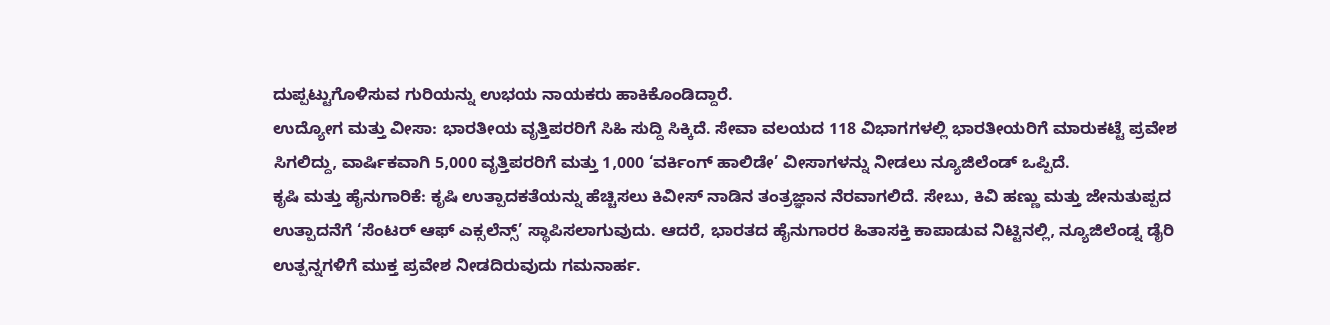ದುಪ್ಪಟ್ಟುಗೊಳಿಸುವ ಗುರಿಯನ್ನು ಉಭಯ ನಾಯಕರು ಹಾಕಿಕೊಂಡಿದ್ದಾರೆ.
ಉದ್ಯೋಗ ಮತ್ತು ವೀಸಾ: ಭಾರತೀಯ ವೃತ್ತಿಪರರಿಗೆ ಸಿಹಿ ಸುದ್ದಿ ಸಿಕ್ಕಿದೆ. ಸೇವಾ ವಲಯದ 118 ವಿಭಾಗಗಳಲ್ಲಿ ಭಾರತೀಯರಿಗೆ ಮಾರುಕಟ್ಟೆ ಪ್ರವೇಶ ಸಿಗಲಿದ್ದು, ವಾರ್ಷಿಕವಾಗಿ 5,000 ವೃತ್ತಿಪರರಿಗೆ ಮತ್ತು 1,000 ‘ವರ್ಕಿಂಗ್ ಹಾಲಿಡೇ’ ವೀಸಾಗಳನ್ನು ನೀಡಲು ನ್ಯೂಜಿಲೆಂಡ್ ಒಪ್ಪಿದೆ.
ಕೃಷಿ ಮತ್ತು ಹೈನುಗಾರಿಕೆ: ಕೃಷಿ ಉತ್ಪಾದಕತೆಯನ್ನು ಹೆಚ್ಚಿಸಲು ಕಿವೀಸ್ ನಾಡಿನ ತಂತ್ರಜ್ಞಾನ ನೆರವಾಗಲಿದೆ. ಸೇಬು, ಕಿವಿ ಹಣ್ಣು ಮತ್ತು ಜೇನುತುಪ್ಪದ ಉತ್ಪಾದನೆಗೆ ‘ಸೆಂಟರ್ ಆಫ್ ಎಕ್ಸಲೆನ್ಸ್’ ಸ್ಥಾಪಿಸಲಾಗುವುದು. ಆದರೆ, ಭಾರತದ ಹೈನುಗಾರರ ಹಿತಾಸಕ್ತಿ ಕಾಪಾಡುವ ನಿಟ್ಟಿನಲ್ಲಿ, ನ್ಯೂಜಿಲೆಂಡ್ನ ಡೈರಿ ಉತ್ಪನ್ನಗಳಿಗೆ ಮುಕ್ತ ಪ್ರವೇಶ ನೀಡದಿರುವುದು ಗಮನಾರ್ಹ.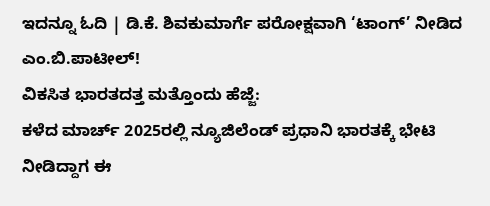ಇದನ್ನೂ ಓದಿ | ಡಿ.ಕೆ. ಶಿವಕುಮಾರ್ಗೆ ಪರೋಕ್ಷವಾಗಿ ‘ಟಾಂಗ್’ ನೀಡಿದ ಎಂ.ಬಿ.ಪಾಟೀಲ್!
ವಿಕಸಿತ ಭಾರತದತ್ತ ಮತ್ತೊಂದು ಹೆಜ್ಜೆ:
ಕಳೆದ ಮಾರ್ಚ್ 2025ರಲ್ಲಿ ನ್ಯೂಜಿಲೆಂಡ್ ಪ್ರಧಾನಿ ಭಾರತಕ್ಕೆ ಭೇಟಿ ನೀಡಿದ್ದಾಗ ಈ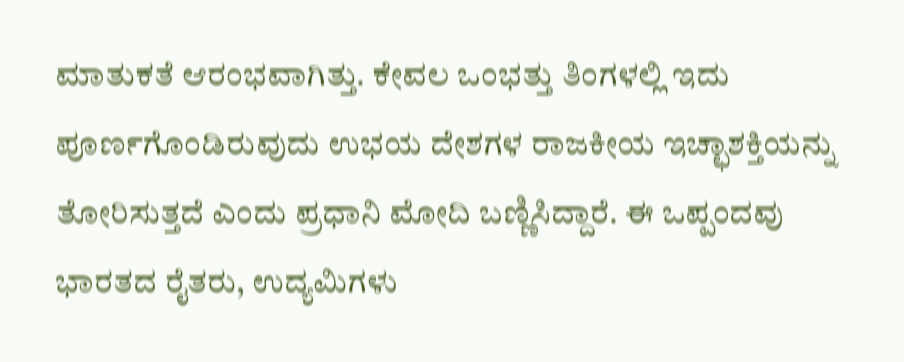ಮಾತುಕತೆ ಆರಂಭವಾಗಿತ್ತು. ಕೇವಲ ಒಂಭತ್ತು ತಿಂಗಳಲ್ಲಿ ಇದು ಪೂರ್ಣಗೊಂಡಿರುವುದು ಉಭಯ ದೇಶಗಳ ರಾಜಕೀಯ ಇಚ್ಛಾಶಕ್ತಿಯನ್ನು ತೋರಿಸುತ್ತದೆ ಎಂದು ಪ್ರಧಾನಿ ಮೋದಿ ಬಣ್ಣಿಸಿದ್ದಾರೆ. ಈ ಒಪ್ಪಂದವು ಭಾರತದ ರೈತರು, ಉದ್ಯಮಿಗಳು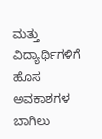ಮತ್ತು ವಿದ್ಯಾರ್ಥಿಗಳಿಗೆ ಹೊಸ ಅವಕಾಶಗಳ ಬಾಗಿಲು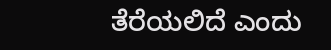ತೆರೆಯಲಿದೆ ಎಂದು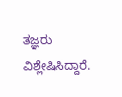ತಜ್ಞರು ವಿಶ್ಲೇಷಿಸಿದ್ದಾರೆ.